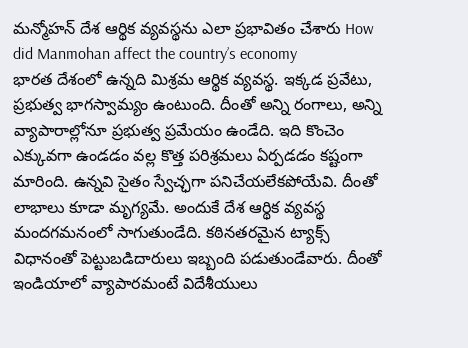మన్మోహన్ దేశ ఆర్థిక వ్యవస్థను ఎలా ప్రభావితం చేశారు How did Manmohan affect the country’s economy
భారత దేశంలో ఉన్నది మిశ్రమ ఆర్థిక వ్యవస్థ. ఇక్కడ ప్రవేటు, ప్రభుత్వ భాగస్వామ్యం ఉంటుంది. దీంతో అన్ని రంగాలు, అన్ని వ్యాపారాల్లోనూ ప్రభుత్వ ప్రమేయం ఉండేది. ఇది కొంచెం ఎక్కువగా ఉండడం వల్ల కొత్త పరిశ్రమలు ఏర్పడడం కష్టంగా మారింది. ఉన్నవి సైతం స్వేచ్ఛగా పనిచేయలేకపోయేవి. దీంతో లాభాలు కూడా మృగ్యమే. అందుకే దేశ ఆర్థిక వ్యవస్థ మందగమనంలో సాగుతుండేది. కఠినతరమైన ట్యాక్స్ విధానంతో పెట్టుబడిదారులు ఇబ్బంది పడుతుండేవారు. దీంతో ఇండియాలో వ్యాపారమంటే విదేశీయులు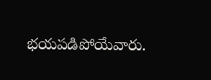భయపడిపోయేవారు.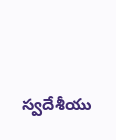స్వదేశీయు